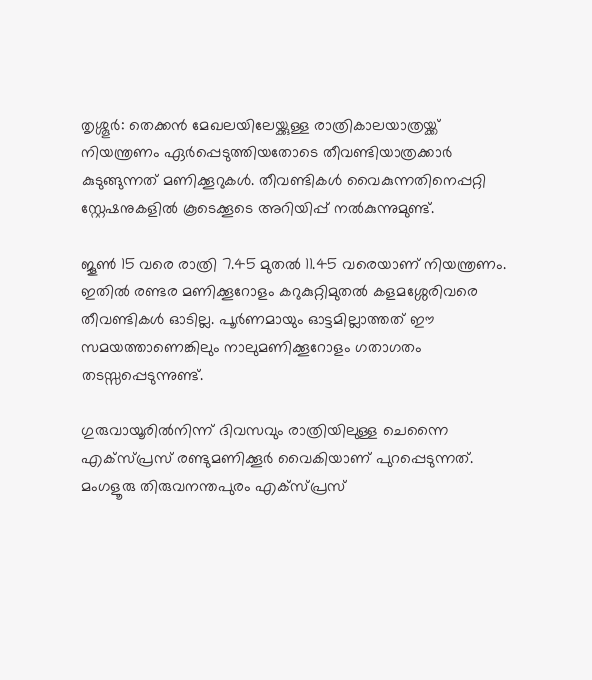തൃശ്ശൂര്‍: തെക്കന്‍ മേഖലയിലേയ്ക്കുള്ള രാത്രികാലയാത്രയ്ക്ക് നിയന്ത്രണം ഏര്‍പ്പെടുത്തിയതോടെ തീവണ്ടിയാത്രക്കാര്‍ കുടുങ്ങുന്നത് മണിക്കൂറുകള്‍. തീവണ്ടികള്‍ വൈകുന്നതിനെപ്പറ്റി സ്റ്റേഷനുകളില്‍ കൂടെക്കൂടെ അറിയിപ്പ് നല്‍കുന്നുമുണ്ട്.

ജൂണ്‍ 15 വരെ രാത്രി 7.45 മുതല്‍ 11.45 വരെയാണ് നിയന്ത്രണം. ഇതില്‍ രണ്ടര മണിക്കൂറോളം കറുകുറ്റിമുതല്‍ കളമശ്ശേരിവരെ തീവണ്ടികള്‍ ഓടില്ല. പൂര്‍ണമായും ഓട്ടമില്ലാത്തത് ഈ സമയത്താണെങ്കിലും നാലുമണിക്കൂറോളം ഗതാഗതം തടസ്സപ്പെടുന്നുണ്ട്.

ഗുരുവായൂരില്‍നിന്ന് ദിവസവും രാത്രിയിലുള്ള ചെന്നൈ എക്‌സ്പ്രസ് രണ്ടുമണിക്കൂര്‍ വൈകിയാണ് പുറപ്പെടുന്നത്. മംഗളൂരു തിരുവനന്തപുരം എക്‌സ്പ്രസ്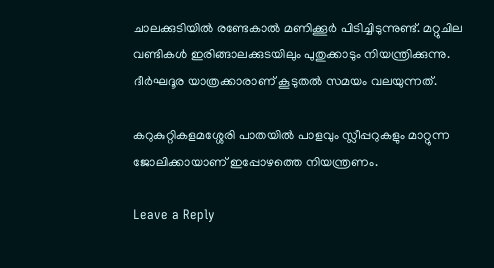ചാലക്കുടിയില്‍ രണ്ടേകാല്‍ മണിക്കൂര്‍ പിടിച്ചിടുന്നുണ്ട്. മറ്റുചില വണ്ടികള്‍ ഇരിങ്ങാലക്കുടയിലും പുതുക്കാടും നിയന്ത്രിക്കുന്നു. ദീര്‍ഘദൂര യാത്രക്കാരാണ് കൂടുതല്‍ സമയം വലയുന്നത്.

കറുകുറ്റികളമശ്ശേരി പാതയില്‍ പാളവും സ്ലീപ്പറുകളും മാറ്റുന്ന ജോലിക്കായാണ് ഇപ്പോഴത്തെ നിയന്ത്രണം.

Leave a Reply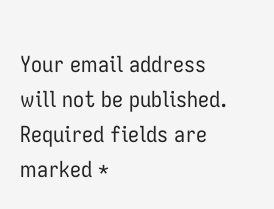Your email address will not be published. Required fields are marked *